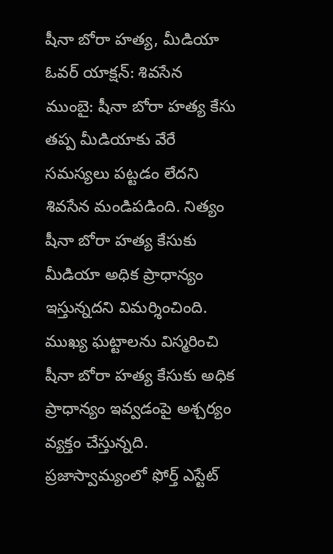షీనా బోరా హత్య, మీడియా ఓవర్ యాక్షన్: శివసేన
ముంబై: షీనా బోరా హత్య కేసు తప్ప మీడియాకు వేరే సమస్యలు పట్టడం లేదని శివసేన మండిపడింది. నిత్యం షీనా బోరా హత్య కేసుకు మీడియా అధిక ప్రాధాన్యం ఇస్తున్నదని విమర్శించింది. ముఖ్య ఘట్టాలను విస్మరించి షీనా బోరా హత్య కేసుకు అధిక ప్రాధాన్యం ఇవ్వడంపై అశ్చర్యం వ్యక్తం చేస్తున్నది.
ప్రజాస్వామ్యంలో ఫోర్త్ ఎస్టేట్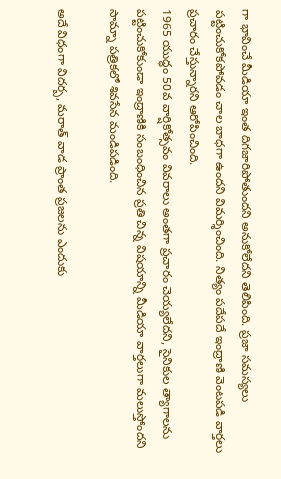గా భావించే మీడియా ఇంత దిగజారిపోతుందని అనుకోలేదని తెలిపింది. ప్రజా సమస్యలు పట్టించుకోకపోవడం చాల బాధగా ఉందని విమర్శించింది. నిత్యం పదేపదే ఇంద్రాణి వెంటపడి వార్తలు ప్రచారం చేస్తున్నారని ఆరోపించింది.
1965 యుద్ధం 50వ వార్షికోత్సవం వివరాలు అంతగా ప్రచారం చెయ్యలేదని, సైనికుల త్యాగాలను పట్టించుకోకుండా ఇంద్రాణికి సంబంధించిన ప్రతి చిన్న విషయాన్ని మీడియా వార్తలుగా మలుస్తోందని సామ్నా పత్రికలో శివసేన మండిపడింది.

అదే విధంగా విదర్బ, మరాత్ వాడ ప్రాంత ప్రజలను ఎందుకు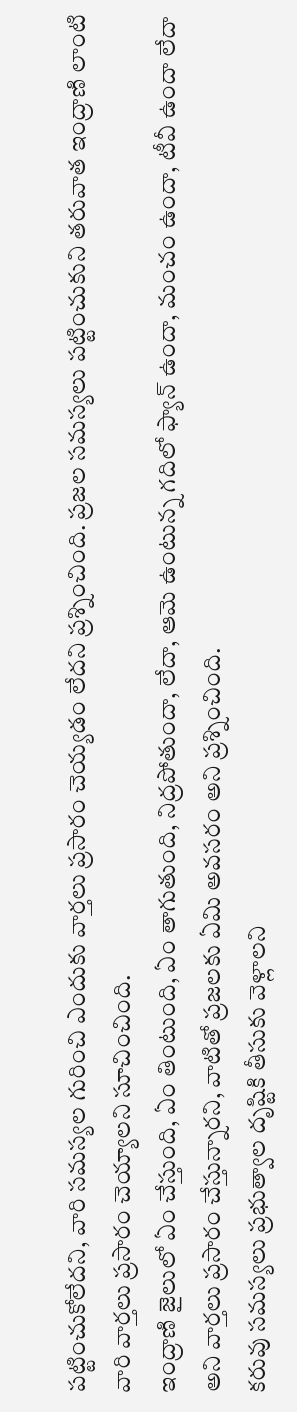పట్టించుకోలేదని, వారి సమస్యల గురించి ఎందుకు వార్తలు ప్రసారం చెయ్యడం లేదని ప్రశ్నించింది. ప్రజల సమస్యలు పట్టించుకుని తరువాత ఇంద్రాణి లాంటి వారి వార్తలు ప్రసారం చెయ్యాలని సూచించింది.
ఇంద్రాణి జైలులో ఏం చేస్తుంది, ఏం తింటుంది, ఏం తాగుతుంది, నిద్రపోతుందా, లేదా, ఆమె ఉంటున్న గదిలో ఫ్యాన్ ఉందా, మంచం ఉందా, టీవీ ఉందా లేదా అని వార్తలు ప్రసారం చేస్తున్నారని, వాటితో ప్రజలకు ఏమి అవసరం అని ప్రశ్నించింది.
కరువు సమస్యలు ప్రభుత్వాల దృష్టికి తీసుకు వెళ్లాలని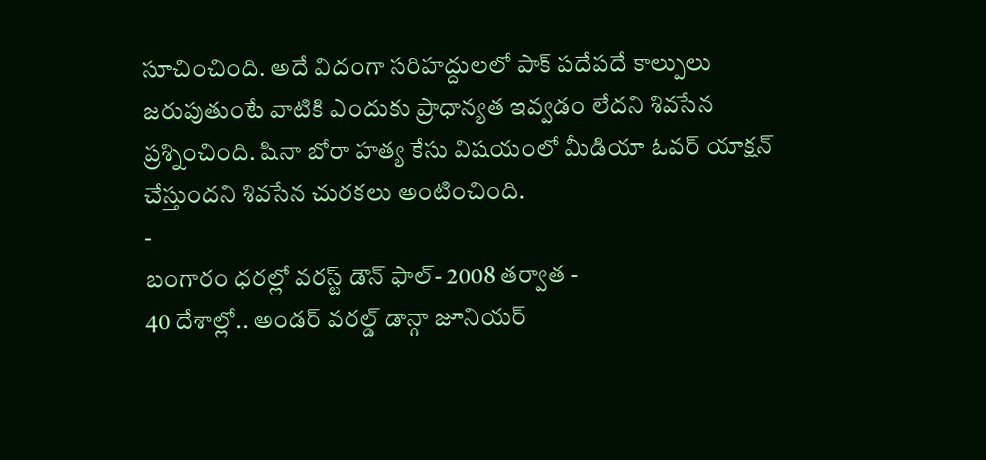సూచించింది. అదే విదంగా సరిహద్దులలో పాక్ పదేపదే కాల్పులు జరుపుతుంటే వాటికి ఎందుకు ప్రాధాన్యత ఇవ్వడం లేదని శివసేన ప్రశ్నించింది. షినా బోరా హత్య కేసు విషయంలో మీడియా ఓవర్ యాక్షన్ చేస్తుందని శివసేన చురకలు అంటించింది.
-
బంగారం ధరల్లో వరస్ట్ డౌన్ ఫాల్- 2008 తర్వాత -
40 దేశాల్లో.. అండర్ వరల్డ్ డాన్గా జూనియర్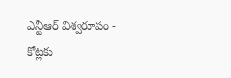ఎన్టీఆర్ విశ్వరూపం -
కోట్లకు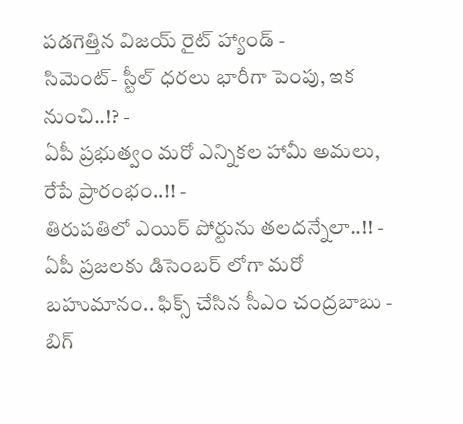పడగెత్తిన విజయ్ రైట్ హ్యాండ్ -
సిమెంట్- స్టీల్ ధరలు భారీగా పెంపు, ఇక నుంచి..!? -
ఏపీ ప్రభుత్వం మరో ఎన్నికల హామీ అమలు, రేపే ప్రారంభం..!! -
తిరుపతిలో ఎయిర్ పోర్టును తలదన్నేలా..!! -
ఏపీ ప్రజలకు డిసెంబర్ లోగా మరో బహుమానం.. ఫిక్స్ చేసిన సీఎం చంద్రబాబు -
బిగ్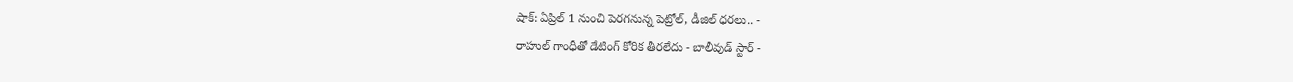షాక్: ఏప్రిల్ 1 నుంచి పెరగనున్న పెట్రోల్, డీజిల్ ధరలు.. -
రాహుల్ గాంధీతో డేటింగ్ కోరిక తీరలేదు - బాలీవుడ్ స్టార్ -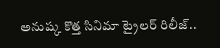అనుష్క కొత్త సినిమా ట్రైలర్ రిలీజ్..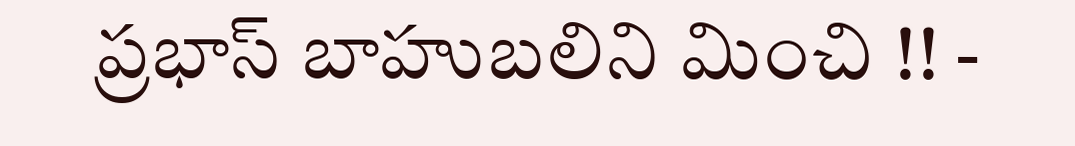ప్రభాస్ బాహుబలిని మించి !! -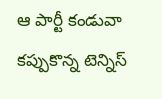ఆ పార్టీ కండువా కప్పుకొన్న టెన్నిస్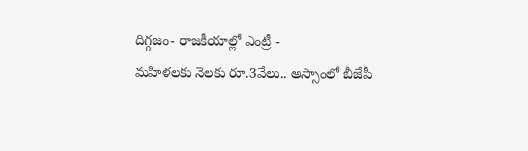దిగ్గజం- రాజకీయాల్లో ఎంట్రీ -
మహిళలకు నెలకు రూ.3వేలు.. అస్సాంలో బీజేపీ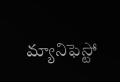మ్యానిఫెస్టో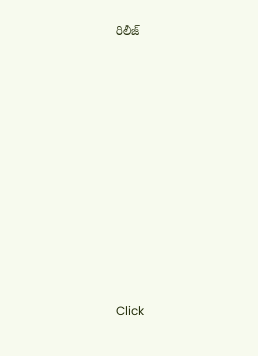రిలీజ్












Click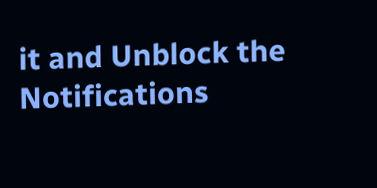it and Unblock the Notifications